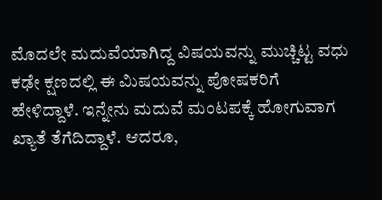ಮೊದಲೇ ಮದುವೆಯಾಗಿದ್ದ ವಿಷಯವನ್ನು ಮುಚ್ಚಿಟ್ಟ ವಧು ಕಢೇ ಕ್ಷಣದಲ್ಲಿ ಈ ವಿುಷಯವನ್ನು ಪೋಷಕರಿಗೆ ಹೇಳಿದ್ದಾಳೆ. ಇನ್ನೇನು ಮದುವೆ ಮಂಟಪಕ್ಕೆ ಹೋಗುವಾಗ ಖ್ಯಾತೆ ತೆಗೆದಿದ್ದಾಳೆ. ಆದರೂ,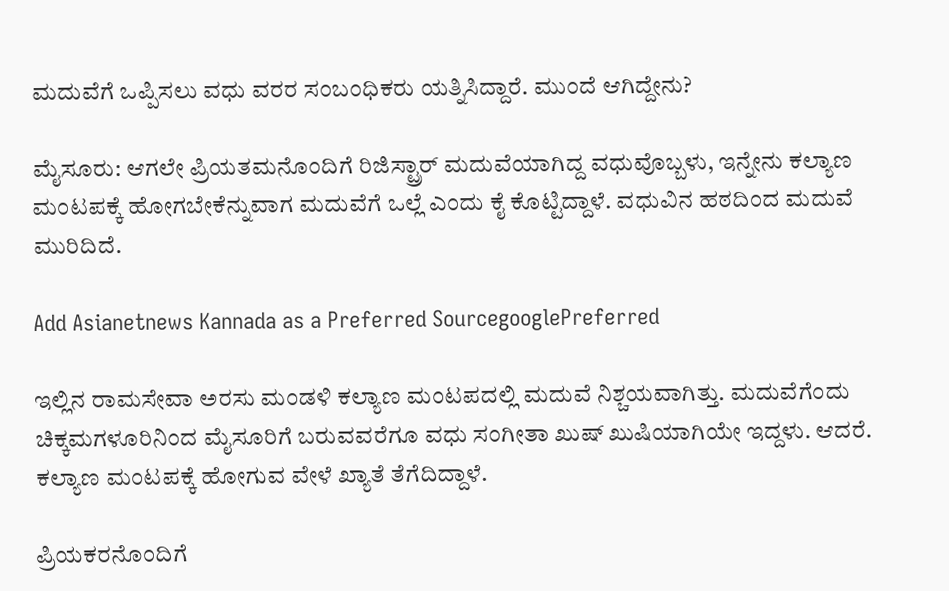ಮದುವೆಗೆ ಒಪ್ಪಿಸಲು ವಧು ವರರ ಸಂಬಂಧಿಕರು ಯತ್ನಿಸಿದ್ದಾರೆ. ಮುಂದೆ ಆಗಿದ್ದೇನು?

ಮೈಸೂರು: ಆಗಲೇ ಪ್ರಿಯತಮನೊಂದಿಗೆ ರಿಜಿಸ್ಟ್ರಾರ್ ಮದುವೆಯಾಗಿದ್ದ ವಧುವೊಬ್ಬಳು, ಇನ್ನೇನು ಕಲ್ಯಾಣ ಮಂಟಪಕ್ಕೆ ಹೋಗಬೇಕೆನ್ನುವಾಗ ಮದುವೆಗೆ ಒಲ್ಲೆ ಎಂದು ಕೈ ಕೊಟ್ಟಿದ್ದಾಳೆ. ವಧುವಿನ ಹಠದಿಂದ ಮದುವೆ ಮುರಿದಿದೆ.

Add Asianetnews Kannada as a Preferred SourcegooglePreferred

ಇಲ್ಲಿನ ರಾಮಸೇವಾ ಅರಸು ಮಂಡಳಿ ಕಲ್ಯಾಣ ಮಂಟಪದಲ್ಲಿ ಮದುವೆ ನಿಶ್ಚಯವಾಗಿತ್ತು. ಮದುವೆಗೆಂದು ಚಿಕ್ಕಮಗಳೂರಿನಿಂದ ಮೈಸೂರಿಗೆ ಬರುವವರೆಗೂ ವಧು ಸಂಗೀತಾ ಖುಷ್ ಖುಷಿಯಾಗಿಯೇ ಇದ್ದಳು. ಆದರೆ. ಕಲ್ಯಾಣ ಮಂಟಪಕ್ಕೆ ಹೋಗುವ ವೇಳೆ ಖ್ಯಾತೆ ತೆಗೆದಿದ್ದಾಳೆ.

ಪ್ರಿಯಕರನೊಂದಿಗೆ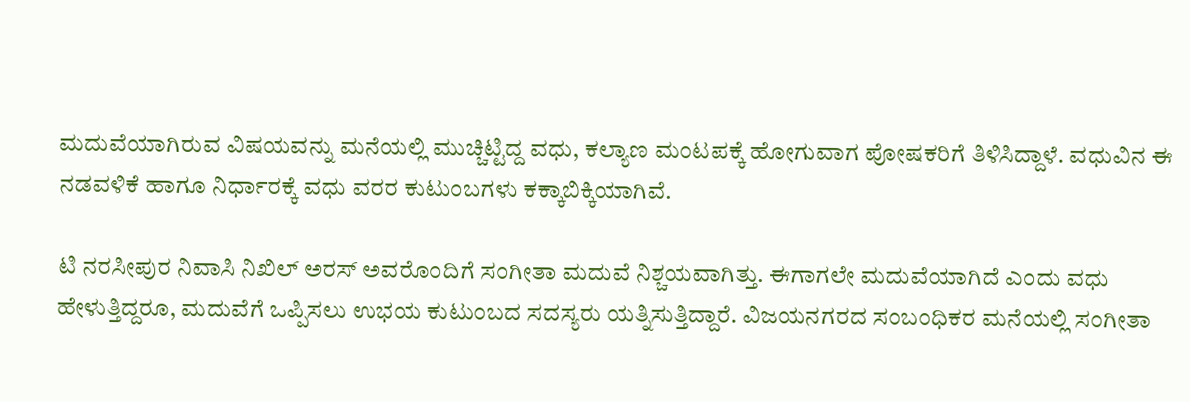ಮದುವೆಯಾಗಿರುವ ವಿಷಯವನ್ನು ಮನೆಯಲ್ಲಿ ಮುಚ್ಚಿಟ್ಟಿದ್ದ ವಧು, ಕಲ್ಯಾಣ ಮಂಟಪಕ್ಕೆ ಹೋಗುವಾಗ ಪೋಷಕರಿಗೆ ತಿಳಿಸಿದ್ದಾಳೆ. ವಧುವಿನ ಈ ನಡವಳಿಕೆ ಹಾಗೂ ನಿರ್ಧಾರಕ್ಕೆ ವಧು ವರರ ಕುಟುಂಬಗಳು ಕಕ್ಕಾಬಿಕ್ಕಿಯಾಗಿವೆ.

ಟಿ ನರಸೀಪುರ ನಿವಾಸಿ ನಿಖಿಲ್ ಅರಸ್ ಅವರೊಂದಿಗೆ ಸಂಗೀತಾ ಮದುವೆ ನಿಶ್ಚಯವಾಗಿತ್ತು. ಈಗಾಗಲೇ ಮದುವೆಯಾಗಿದೆ ಎಂದು ವಧು ಹೇಳುತ್ತಿದ್ದರೂ, ಮದುವೆಗೆ ಒಪ್ಪಿಸಲು ಉಭಯ ಕುಟುಂಬದ ಸದಸ್ಯರು ಯತ್ನಿಸುತ್ತಿದ್ದಾರೆ. ವಿಜಯನಗರದ ಸಂಬಂಧಿಕರ ಮನೆಯಲ್ಲಿ ಸಂಗೀತಾ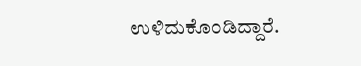ಉಳಿದುಕೊಂಡಿದ್ದಾರೆ.